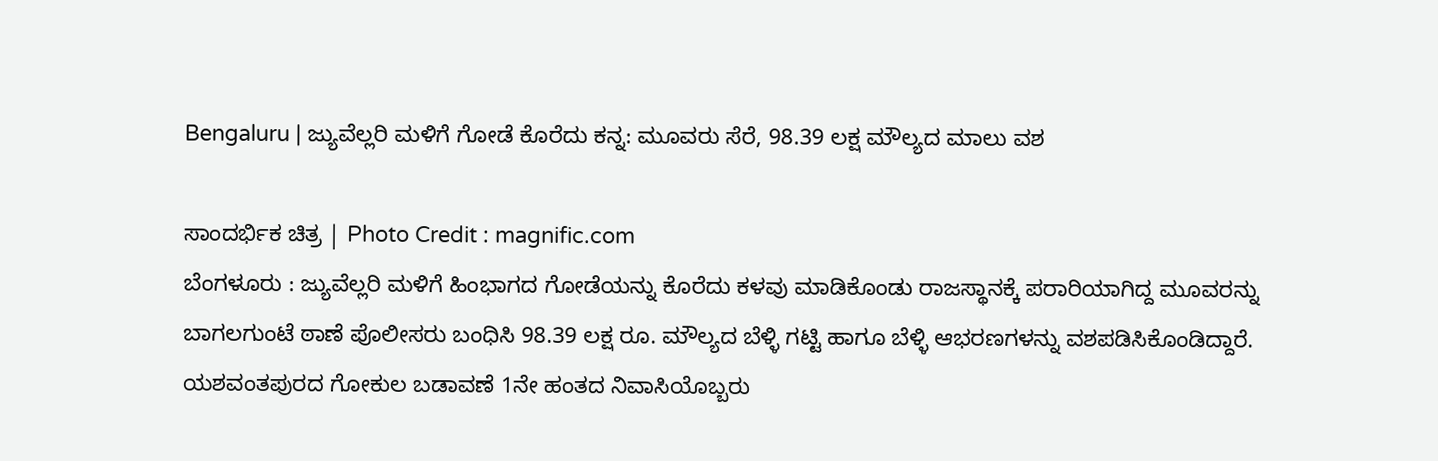Bengaluru | ಜ್ಯುವೆಲ್ಲರಿ ಮಳಿಗೆ ಗೋಡೆ ಕೊರೆದು ಕನ್ನ: ಮೂವರು ಸೆರೆ, 98.39 ಲಕ್ಷ ಮೌಲ್ಯದ ಮಾಲು ವಶ

ಸಾಂದರ್ಭಿಕ ಚಿತ್ರ | Photo Credit : magnific.com
ಬೆಂಗಳೂರು : ಜ್ಯುವೆಲ್ಲರಿ ಮಳಿಗೆ ಹಿಂಭಾಗದ ಗೋಡೆಯನ್ನು ಕೊರೆದು ಕಳವು ಮಾಡಿಕೊಂಡು ರಾಜಸ್ಥಾನಕ್ಕೆ ಪರಾರಿಯಾಗಿದ್ದ ಮೂವರನ್ನು ಬಾಗಲಗುಂಟೆ ಠಾಣೆ ಪೊಲೀಸರು ಬಂಧಿಸಿ 98.39 ಲಕ್ಷ ರೂ. ಮೌಲ್ಯದ ಬೆಳ್ಳಿ ಗಟ್ಟಿ ಹಾಗೂ ಬೆಳ್ಳಿ ಆಭರಣಗಳನ್ನು ವಶಪಡಿಸಿಕೊಂಡಿದ್ದಾರೆ.
ಯಶವಂತಪುರದ ಗೋಕುಲ ಬಡಾವಣೆ 1ನೇ ಹಂತದ ನಿವಾಸಿಯೊಬ್ಬರು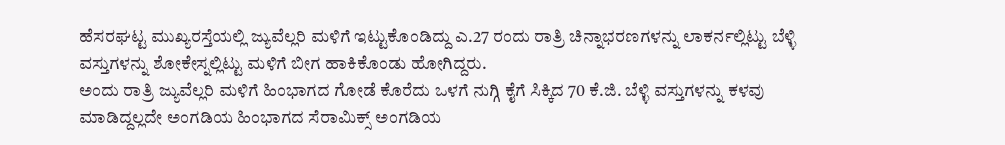ಹೆಸರಘಟ್ಟ ಮುಖ್ಯರಸ್ತೆಯಲ್ಲಿ ಜ್ಯುವೆಲ್ಲರಿ ಮಳಿಗೆ ಇಟ್ಟುಕೊಂಡಿದ್ದು ಎ.27 ರಂದು ರಾತ್ರಿ ಚಿನ್ನಾಭರಣಗಳನ್ನು ಲಾಕರ್ನಲ್ಲಿಟ್ಟು ಬೆಳ್ಳಿ ವಸ್ತುಗಳನ್ನು ಶೋಕೇಸ್ನಲ್ಲಿಟ್ಟು ಮಳಿಗೆ ಬೀಗ ಹಾಕಿಕೊಂಡು ಹೋಗಿದ್ದರು.
ಅಂದು ರಾತ್ರಿ ಜ್ಯುವೆಲ್ಲರಿ ಮಳಿಗೆ ಹಿಂಭಾಗದ ಗೋಡೆ ಕೊರೆದು ಒಳಗೆ ನುಗ್ಗಿ ಕೈಗೆ ಸಿಕ್ಕಿದ 70 ಕೆ.ಜಿ. ಬೆಳ್ಳಿ ವಸ್ತುಗಳನ್ನು ಕಳವು ಮಾಡಿದ್ದಲ್ಲದೇ ಅಂಗಡಿಯ ಹಿಂಭಾಗದ ಸೆರಾಮಿಕ್ಸ್ ಅಂಗಡಿಯ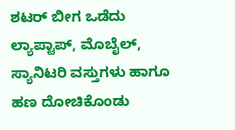ಶಟರ್ ಬೀಗ ಒಡೆದು ಲ್ಯಾಪ್ಟಾಪ್, ಮೊಬೈಲ್, ಸ್ಯಾನಿಟರಿ ವಸ್ತುಗಳು ಹಾಗೂ ಹಣ ದೋಚಿಕೊಂಡು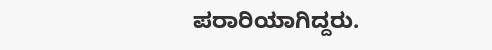ಪರಾರಿಯಾಗಿದ್ದರು.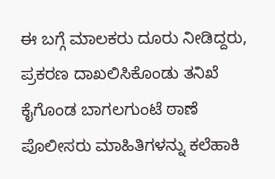ಈ ಬಗ್ಗೆ ಮಾಲಕರು ದೂರು ನೀಡಿದ್ದರು, ಪ್ರಕರಣ ದಾಖಲಿಸಿಕೊಂಡು ತನಿಖೆ ಕೈಗೊಂಡ ಬಾಗಲಗುಂಟೆ ಠಾಣೆ ಪೊಲೀಸರು ಮಾಹಿತಿಗಳನ್ನು ಕಲೆಹಾಕಿ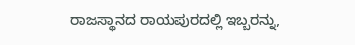ರಾಜಸ್ಥಾನದ ರಾಯಪುರದಲ್ಲಿ ಇಬ್ಬರನ್ನು,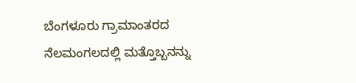ಬೆಂಗಳೂರು ಗ್ರಾಮಾಂತರದ ನೆಲಮಂಗಲದಲ್ಲಿ ಮತ್ತೊಬ್ಬನನ್ನು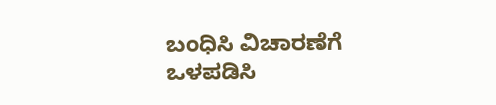ಬಂಧಿಸಿ ವಿಚಾರಣೆಗೆ ಒಳಪಡಿಸಿ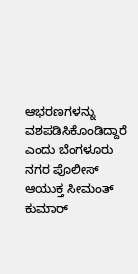ಆಭರಣಗಳನ್ನು ವಶಪಡಿಸಿಕೊಂಡಿದ್ದಾರೆ ಎಂದು ಬೆಂಗಳೂರು ನಗರ ಪೊಲೀಸ್ ಆಯುಕ್ತ ಸೀಮಂತ್ ಕುಮಾರ್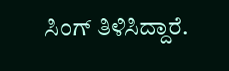ಸಿಂಗ್ ತಿಳಿಸಿದ್ದಾರೆ.